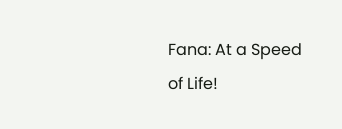Fana: At a Speed of Life!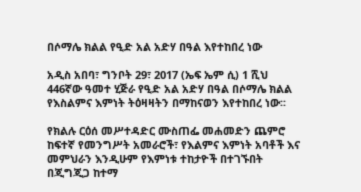በሶማሌ ክልል የዒድ አል አድሃ በዓል እየተከበረ ነው

አዲስ አበባ፣ ግንቦት 29፣ 2017 (ኤፍ ኤም ሲ) 1 ሺህ 446ኛው ዓመተ ሂጅራ የዒድ አል አድሃ በዓል በሶማሌ ክልል የእስልምና እምነት ትዕዛዛትን በማከናወን እየተከበረ ነው፡፡

የክልሉ ርዕሰ መሥተዳድር ሙስጠፌ መሐመድን ጨምሮ ከፍተኛ የመንግሥት አመራሮች፣ የእልምና እምነት አባቶች እና መምህራን እንዲሁም የእምነቱ ተከታዮች በተገኙበት በጂግጂጋ ከተማ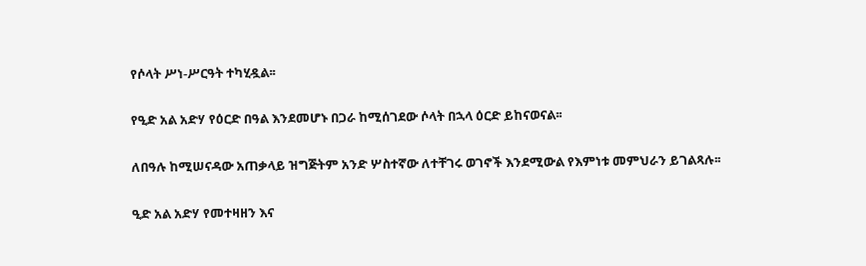የሶላት ሥነ-ሥርዓት ተካሂዷል፡፡

የዒድ አል አድሃ የዕርድ በዓል እንደመሆኑ በጋራ ከሚሰገደው ሶላት በኋላ ዕርድ ይከናወናል፡፡

ለበዓሉ ከሚሠናዳው አጠቃላይ ዝግጅትም አንድ ሦስተኛው ለተቸገሩ ወገኖች እንደሚውል የእምነቱ መምህራን ይገልጻሉ፡፡

ዒድ አል አድሃ የመተዛዘን እና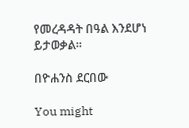የመረዳዳት በዓል እንደሆነ ይታወቃል፡፡

በዮሐንስ ደርበው

You might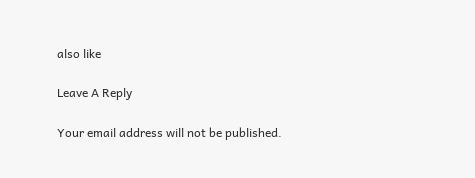also like

Leave A Reply

Your email address will not be published.